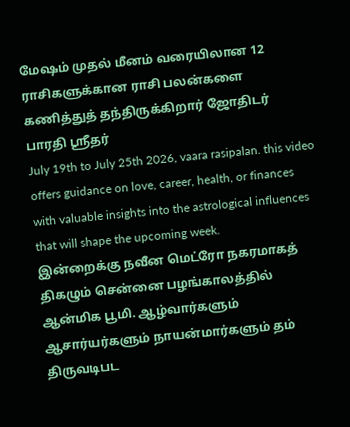மேஷம் முதல் மீனம் வரையிலான 12 ராசிகளுக்கான ராசி பலன்களை கணித்துத் தந்திருக்கிறார் ஜோதிடர் பாரதி ஶ்ரீதர்
July 19th to July 25th 2026, vaara rasipalan. this video offers guidance on love, career, health, or finances with valuable insights into the astrological influences that will shape the upcoming week.
இன்றைக்கு நவீன மெட்ரோ நகரமாகத் திகழும் சென்னை பழங்காலத்தில் ஆன்மிக பூமி. ஆழ்வார்களும் ஆசார்யர்களும் நாயன்மார்களும் தம் திருவடிபட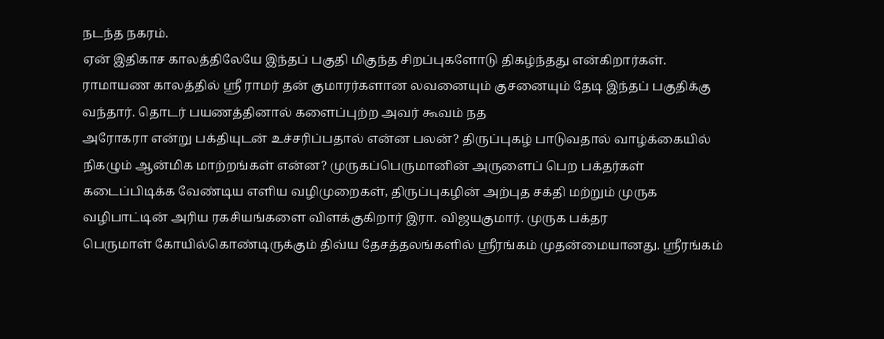நடந்த நகரம்.
ஏன் இதிகாச காலத்திலேயே இந்தப் பகுதி மிகுந்த சிறப்புகளோடு திகழ்ந்தது என்கிறார்கள். ராமாயண காலத்தில் ஸ்ரீ ராமர் தன் குமாரர்களான லவனையும் குசனையும் தேடி இந்தப் பகுதிக்கு வந்தார். தொடர் பயணத்தினால் களைப்புற்ற அவர் கூவம் நத
அரோகரா என்று பக்தியுடன் உச்சரிப்பதால் என்ன பலன்? திருப்புகழ் பாடுவதால் வாழ்க்கையில் நிகழும் ஆன்மிக மாற்றங்கள் என்ன? முருகப்பெருமானின் அருளைப் பெற பக்தர்கள் கடைப்பிடிக்க வேண்டிய எளிய வழிமுறைகள், திருப்புகழின் அற்புத சக்தி மற்றும் முருக வழிபாட்டின் அரிய ரகசியங்களை விளக்குகிறார் இரா. விஜயகுமார். முருக பக்தர
பெருமாள் கோயில்கொண்டிருக்கும் திவ்ய தேசத்தலங்களில் ஸ்ரீரங்கம் முதன்மையானது. ஸ்ரீரங்கம்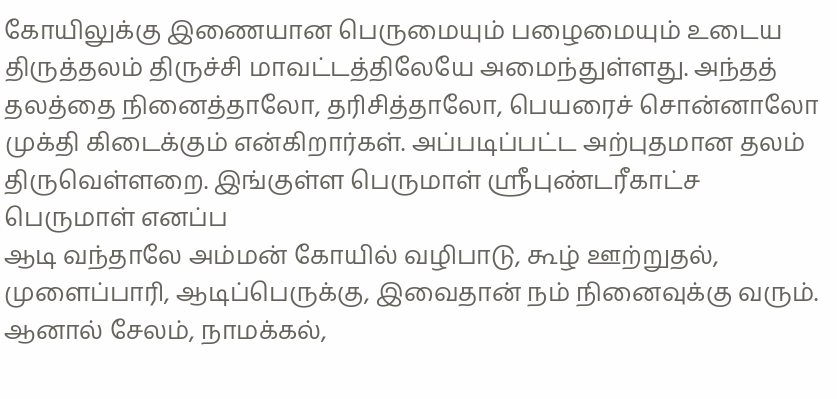கோயிலுக்கு இணையான பெருமையும் பழைமையும் உடைய திருத்தலம் திருச்சி மாவட்டத்திலேயே அமைந்துள்ளது. அந்தத் தலத்தை நினைத்தாலோ, தரிசித்தாலோ, பெயரைச் சொன்னாலோ முக்தி கிடைக்கும் என்கிறார்கள். அப்படிப்பட்ட அற்புதமான தலம் திருவெள்ளறை. இங்குள்ள பெருமாள் ஸ்ரீபுண்டரீகாட்ச பெருமாள் எனப்ப
ஆடி வந்தாலே அம்மன் கோயில் வழிபாடு, கூழ் ஊற்றுதல், முளைப்பாரி, ஆடிப்பெருக்கு, இவைதான் நம் நினைவுக்கு வரும். ஆனால் சேலம், நாமக்கல்,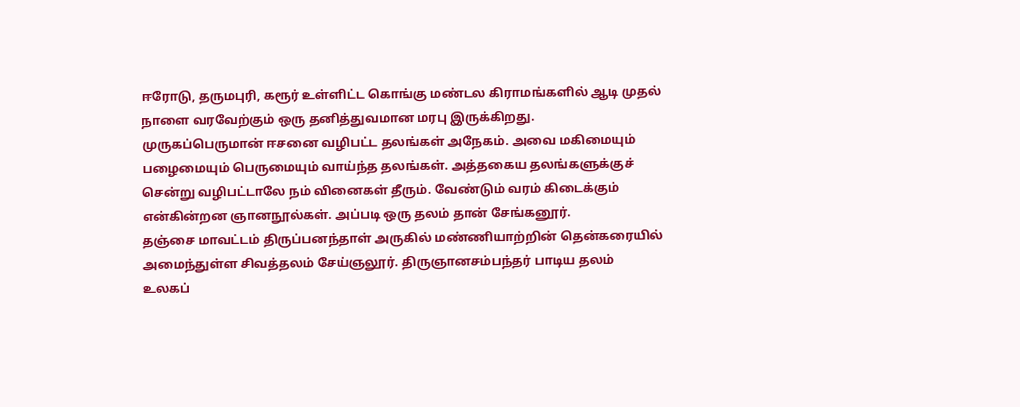ஈரோடு, தருமபுரி, கரூர் உள்ளிட்ட கொங்கு மண்டல கிராமங்களில் ஆடி முதல் நாளை வரவேற்கும் ஒரு தனித்துவமான மரபு இருக்கிறது.
முருகப்பெருமான் ஈசனை வழிபட்ட தலங்கள் அநேகம். அவை மகிமையும் பழைமையும் பெருமையும் வாய்ந்த தலங்கள். அத்தகைய தலங்களுக்குச் சென்று வழிபட்டாலே நம் வினைகள் தீரும். வேண்டும் வரம் கிடைக்கும் என்கின்றன ஞானநூல்கள். அப்படி ஒரு தலம் தான் சேங்கனூர்.
தஞ்சை மாவட்டம் திருப்பனந்தாள் அருகில் மண்ணியாற்றின் தென்கரையில் அமைந்துள்ள சிவத்தலம் சேய்ஞலூர். திருஞானசம்பந்தர் பாடிய தலம்
உலகப்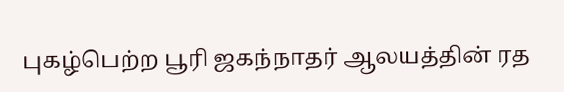புகழ்பெற்ற பூரி ஜகந்நாதர் ஆலயத்தின் ரத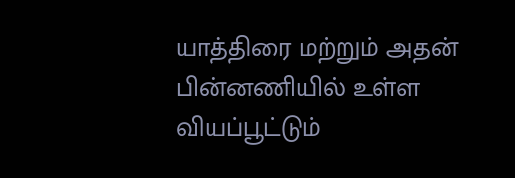யாத்திரை மற்றும் அதன் பின்னணியில் உள்ள வியப்பூட்டும்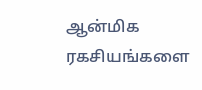ஆன்மிக ரகசியங்களை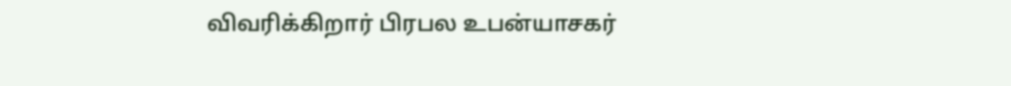விவரிக்கிறார் பிரபல உபன்யாசகர்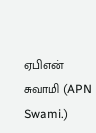ஏபிஎன் சுவாமி (APN Swami.)